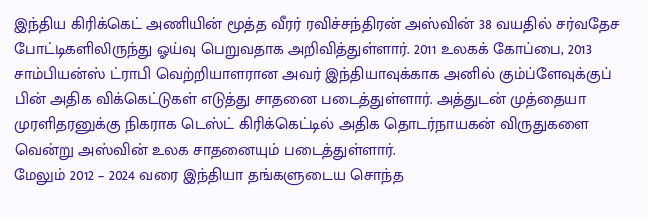இந்திய கிரிக்கெட் அணியின் மூத்த வீரர் ரவிச்சந்திரன் அஸ்வின் 38 வயதில் சர்வதேச போட்டிகளிலிருந்து ஓய்வு பெறுவதாக அறிவித்துள்ளார். 2011 உலகக் கோப்பை, 2013 சாம்பியன்ஸ் ட்ராபி வெற்றியாளரான அவர் இந்தியாவுக்காக அனில் கும்ப்ளேவுக்குப் பின் அதிக விக்கெட்டுகள் எடுத்து சாதனை படைத்துள்ளார். அத்துடன் முத்தையா முரளிதரனுக்கு நிகராக டெஸ்ட் கிரிக்கெட்டில் அதிக தொடர்நாயகன் விருதுகளை வென்று அஸ்வின் உலக சாதனையும் படைத்துள்ளார்.
மேலும் 2012 – 2024 வரை இந்தியா தங்களுடைய சொந்த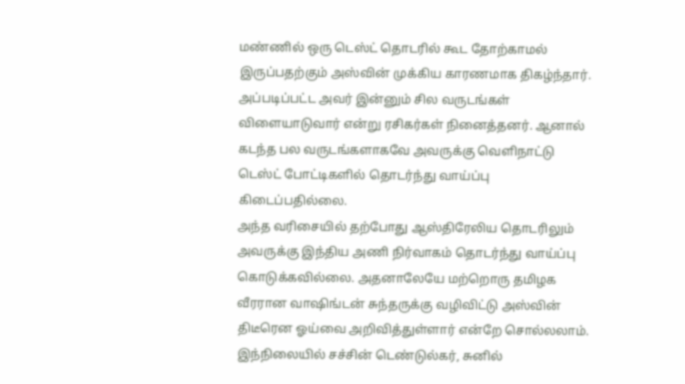மண்ணில் ஒரு டெஸ்ட் தொடரில் கூட தோற்காமல் இருப்பதற்கும் அஸ்வின் முக்கிய காரணமாக திகழ்ந்தார். அப்படிப்பட்ட அவர் இன்னும் சில வருடங்கள் விளையாடுவார் என்று ரசிகர்கள் நினைத்தனர். ஆனால் கடந்த பல வருடங்களாகவே அவருக்கு வெளிநாட்டு டெஸ்ட் போட்டிகளில் தொடர்ந்து வாய்ப்பு கிடைப்பதில்லை.
அந்த வரிசையில் தற்போது ஆஸ்திரேலிய தொடரிலும் அவருக்கு இந்திய அணி நிர்வாகம் தொடர்ந்து வாய்ப்பு கொடுக்கவில்லை. அதனாலேயே மற்றொரு தமிழக வீரரான வாஷிங்டன் சுந்தருக்கு வழிவிட்டு அஸ்வின் திடீரென ஓய்வை அறிவித்துள்ளார் என்றே சொல்லலாம். இந்நிலையில் சச்சின் டெண்டுல்கர், சுனில்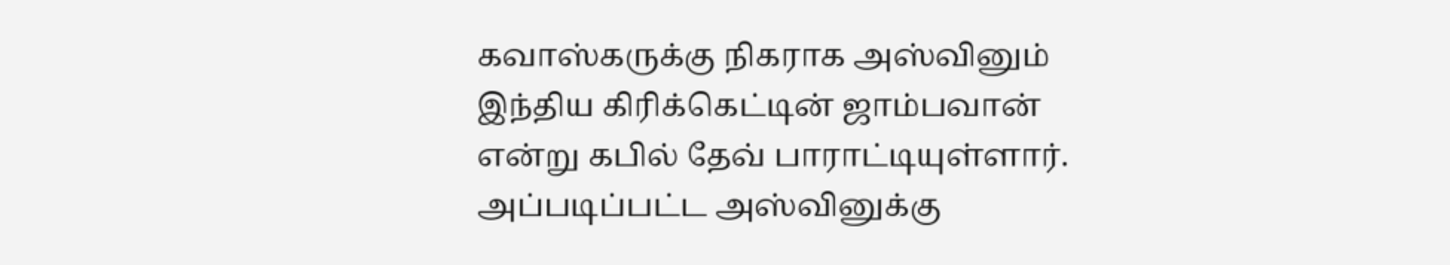கவாஸ்கருக்கு நிகராக அஸ்வினும் இந்திய கிரிக்கெட்டின் ஜாம்பவான் என்று கபில் தேவ் பாராட்டியுள்ளார்.
அப்படிப்பட்ட அஸ்வினுக்கு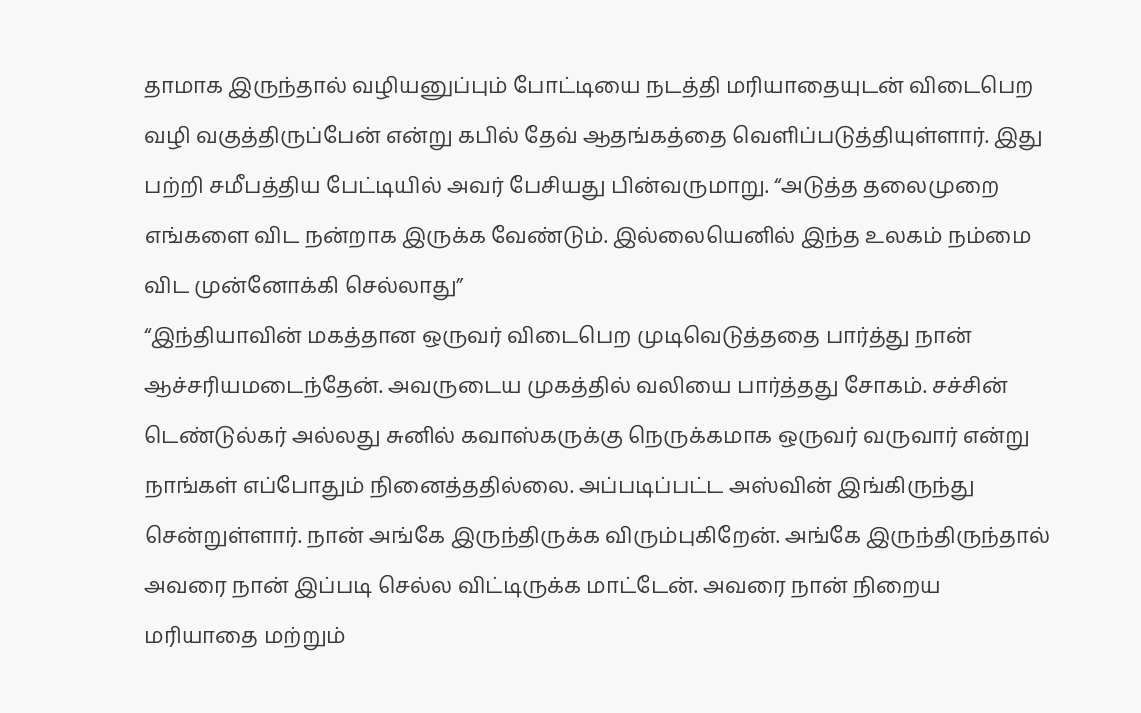தாமாக இருந்தால் வழியனுப்பும் போட்டியை நடத்தி மரியாதையுடன் விடைபெற வழி வகுத்திருப்பேன் என்று கபில் தேவ் ஆதங்கத்தை வெளிப்படுத்தியுள்ளார். இது பற்றி சமீபத்திய பேட்டியில் அவர் பேசியது பின்வருமாறு. “அடுத்த தலைமுறை எங்களை விட நன்றாக இருக்க வேண்டும். இல்லையெனில் இந்த உலகம் நம்மை விட முன்னோக்கி செல்லாது”
“இந்தியாவின் மகத்தான ஒருவர் விடைபெற முடிவெடுத்ததை பார்த்து நான் ஆச்சரியமடைந்தேன். அவருடைய முகத்தில் வலியை பார்த்தது சோகம். சச்சின் டெண்டுல்கர் அல்லது சுனில் கவாஸ்கருக்கு நெருக்கமாக ஒருவர் வருவார் என்று நாங்கள் எப்போதும் நினைத்ததில்லை. அப்படிப்பட்ட அஸ்வின் இங்கிருந்து சென்றுள்ளார். நான் அங்கே இருந்திருக்க விரும்புகிறேன். அங்கே இருந்திருந்தால் அவரை நான் இப்படி செல்ல விட்டிருக்க மாட்டேன். அவரை நான் நிறைய மரியாதை மற்றும்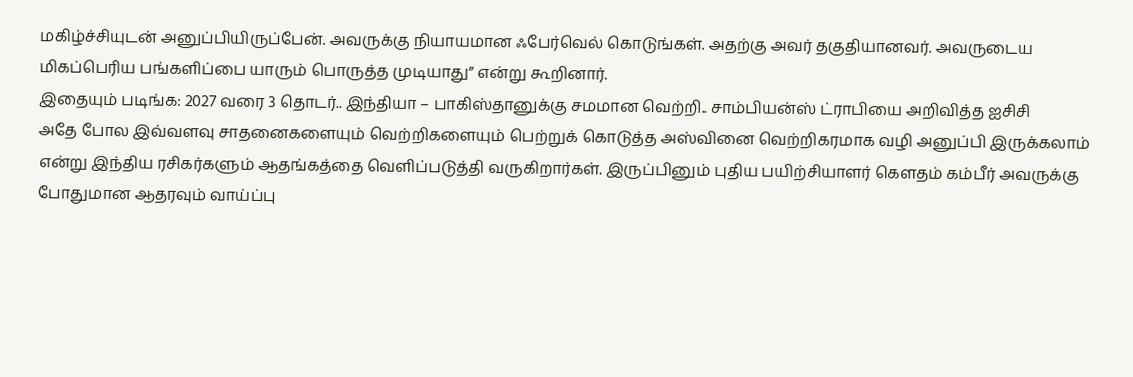மகிழ்ச்சியுடன் அனுப்பியிருப்பேன். அவருக்கு நியாயமான ஃபேர்வெல் கொடுங்கள். அதற்கு அவர் தகுதியானவர். அவருடைய மிகப்பெரிய பங்களிப்பை யாரும் பொருத்த முடியாது” என்று கூறினார்.
இதையும் படிங்க: 2027 வரை 3 தொடர்.. இந்தியா – பாகிஸ்தானுக்கு சமமான வெற்றி.. சாம்பியன்ஸ் ட்ராபியை அறிவித்த ஐசிசி
அதே போல இவ்வளவு சாதனைகளையும் வெற்றிகளையும் பெற்றுக் கொடுத்த அஸ்வினை வெற்றிகரமாக வழி அனுப்பி இருக்கலாம் என்று இந்திய ரசிகர்களும் ஆதங்கத்தை வெளிப்படுத்தி வருகிறார்கள். இருப்பினும் புதிய பயிற்சியாளர் கௌதம் கம்பீர் அவருக்கு போதுமான ஆதரவும் வாய்ப்பு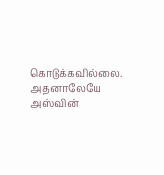கொடுக்கவில்லை. அதனாலேயே அஸ்வின்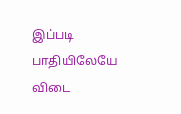இப்படி பாதியிலேயே விடை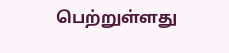பெற்றுள்ளது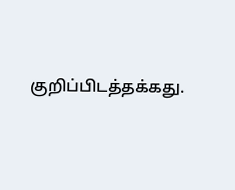குறிப்பிடத்தக்கது.